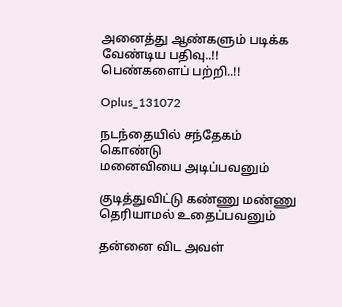அனைத்து ஆண்களும் படிக்க வேண்டிய பதிவு..!! பெண்களைப் பற்றி..!!

Oplus_131072

நடந்தையில் சந்தேகம் கொண்டு
மனைவியை அடிப்பவனும்

குடித்துவிட்டு கண்ணு மண்ணு தெரியாமல் உதைப்பவனும்

தன்னை விட அவள்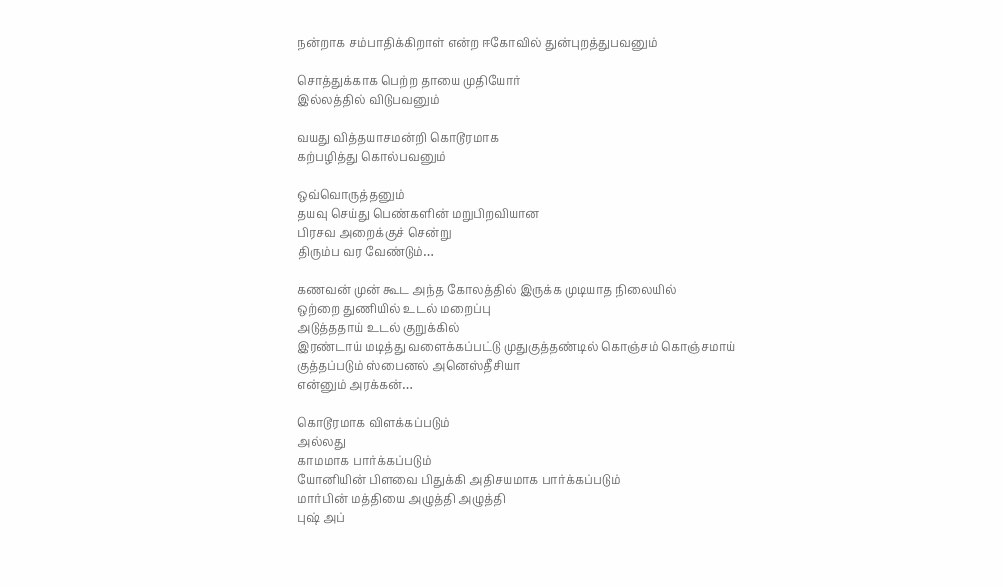நன்றாக சம்பாதிக்கிறாள் என்ற ஈகோவில் துன்புறத்துபவனும்

சொத்துக்காக பெற்ற தாயை முதியோர்
இல்லத்தில் விடுபவனும்

வயது வித்தயாசமன்றி கொடூரமாக
கற்பழித்து கொல்பவனும்

ஒவ்வொருத்தனும்
தயவு செய்து பெண்களின் மறுபிறவியான
பிரசவ அறைக்குச் சென்று
திரும்ப வர வேண்டும்…

கணவன் முன் கூட அந்த கோலத்தில் இருக்க முடியாத நிலையில்
ஒற்றை துணியில் உடல் மறைப்பு
அடுத்ததாய் உடல் குறுக்கில்
இரண்டாய் மடித்து வளைக்கப்பட்டு முதுகுத்தண்டில் கொஞ்சம் கொஞ்சமாய் குத்தப்படும் ஸ்பைனல் அனெஸ்தீசியா
என்னும் அரக்கன்…

கொடூரமாக விளக்கப்படும்
அல்லது
காமமாக பார்க்கப்படும்
யோனியின் பிளவை பிதுக்கி அதிசயமாக பார்க்கப்படும்
மார்பின் மத்தியை அழுத்தி அழுத்தி
புஷ் அப்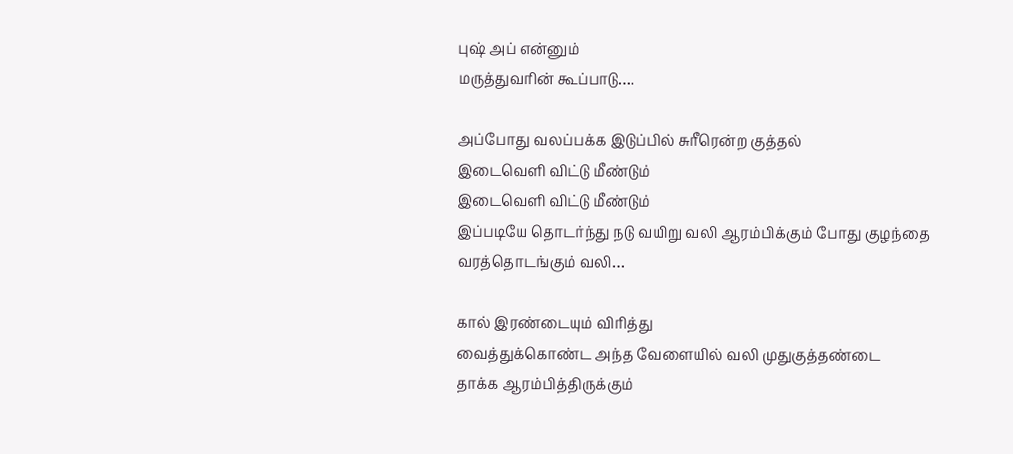புஷ் அப் என்னும்
மருத்துவரின் கூப்பாடு….

அப்போது வலப்பக்க இடுப்பில் சுரீரென்ற குத்தல்
இடைவெளி விட்டு மீண்டும்
இடைவெளி விட்டு மீண்டும்
இப்படியே தொடர்ந்து நடு வயிறு வலி ஆரம்பிக்கும் போது குழந்தை
வரத்தொடங்கும் வலி…

கால் இரண்டையும் விரித்து
வைத்துக்கொண்ட அந்த வேளையில் வலி முதுகுத்தண்டை
தாக்க ஆரம்பித்திருக்கும்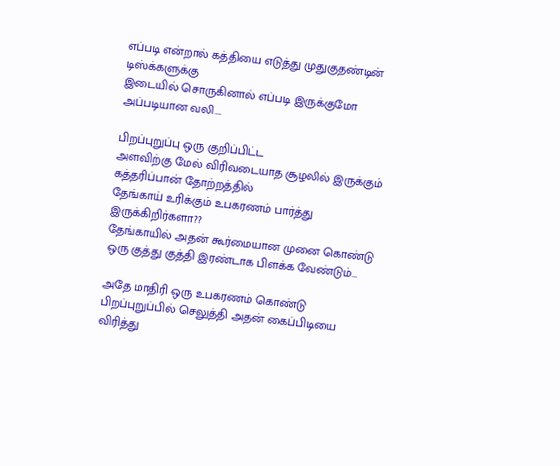எப்படி என்றால் கத்தியை எடுத்து முதுகுதண்டின் டிஸ்க்களுக்கு
இடையில் சொருகினால் எப்படி இருக்குமோ அப்படியான வலி….

பிறப்புறுப்பு ஒரு குறிப்பிட்ட
அளவிற்கு மேல் விரிவடையாத சூழலில் இருக்கும் கத்தரிப்பான் தோற்றத்தில்
தேங்காய் உரிக்கும் உபகரணம் பார்த்து இருக்கிறிர்களா??
தேங்காயில் அதன் கூர்மையான முனை கொண்டு ஒரு குத்து குத்தி இரண்டாக பிளக்க வேண்டும்…

அதே மாதிரி ஒரு உபகரணம் கொண்டு பிறப்புறுப்பில் செலுத்தி அதன் கைப்பிடியை விரித்து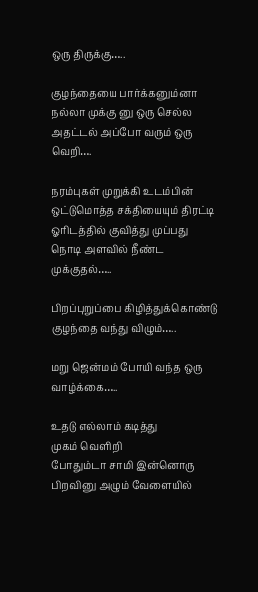ஒரு திருக்கு…..

குழந்தையை பார்க்கனும்னா நல்லா முக்கு னு ஒரு செல்ல அதட்டல் அப்போ வரும் ஒரு வெறி….

நரம்புகள் முறுக்கி உடம்பின் ஒட்டுமொத்த சக்தியையும் திரட்டி ஓரிடத்தில் குவித்து முப்பது நொடி அளவில் நீண்ட முக்குதல்…..

பிறப்புறுப்பை கிழித்துக்கொண்டு குழந்தை வந்து விழும்…..

மறு ஜென்மம் போயி வந்த ஒரு வாழ்க்கை…..

உதடு எல்லாம் கடித்து
முகம் வெளிறி
போதும்டா சாமி இன்னொரு
பிறவினு அழும் வேளையில்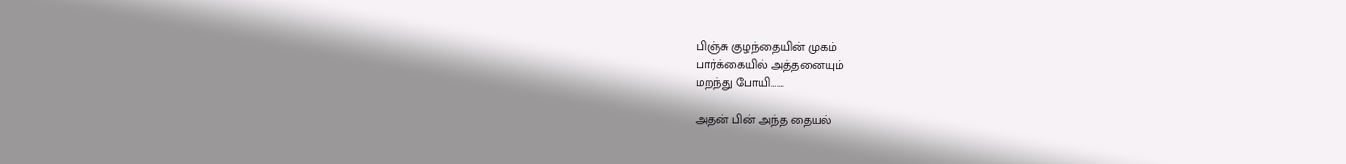பிஞ்சு குழந்தையின் முகம்
பார்க்கையில் அத்தனையும்
மறந்து போயி…….

அதன் பின் அந்த தையல்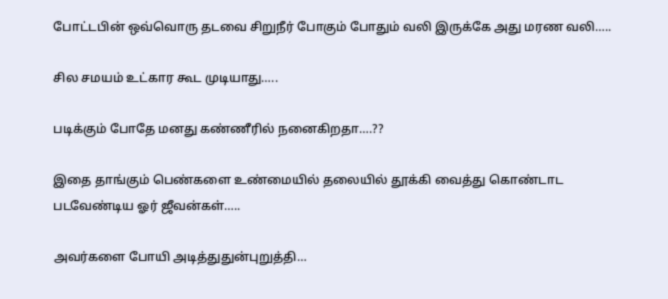போட்டபின்‌ ஒவ்வொரு தடவை சிறுநீர் போகும் போதும் வலி இருக்கே அது மரண வலி…..

சில சமயம் உட்கார கூட முடியாது…..

படிக்கும் போதே மனது கண்ணீரில் நனைகிறதா….??

இதை தாங்கும் பெண்களை உண்மையில் தலையில் தூக்கி வைத்து கொண்டாட படவேண்டிய ஓர் ஜீவன்கள்…..

அவர்களை போயி அடித்துதுன்புறுத்தி…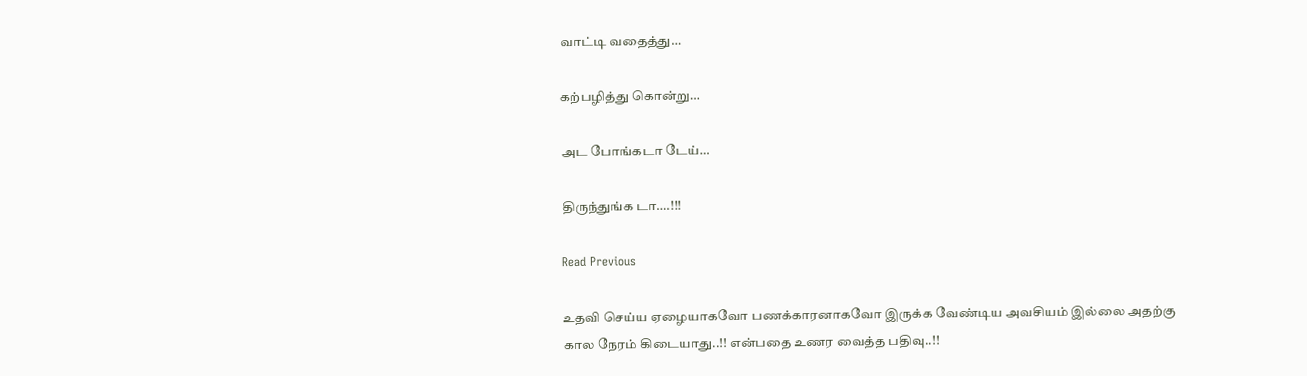வாட்டி வதைத்து…

கற்பழித்து கொன்று…

அட போங்கடா டேய்…

திருந்துங்க டா….!!!

Read Previous

உதவி செய்ய ஏழையாகவோ பணக்காரனாகவோ இருக்க வேண்டிய அவசியம் இல்லை அதற்கு கால நேரம் கிடையாது..!! என்பதை உணர வைத்த பதிவு..!!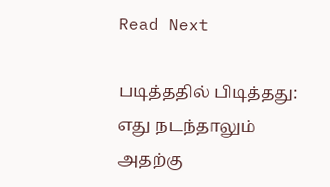Read Next

படித்ததில் பிடித்தது: எது நடந்தாலும் அதற்கு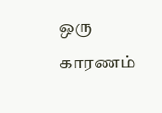ஒரு காரணம்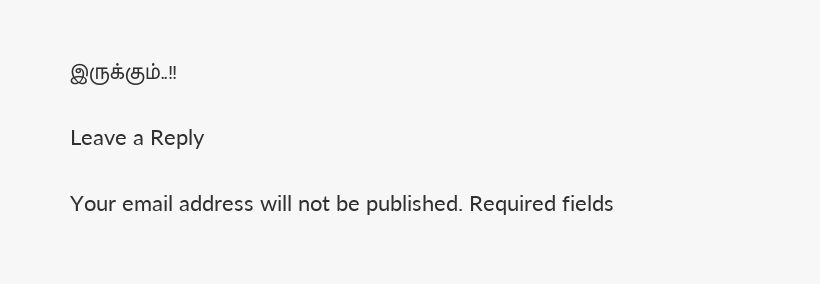இருக்கும்..!!

Leave a Reply

Your email address will not be published. Required fields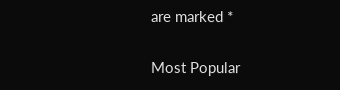are marked *

Most Popular